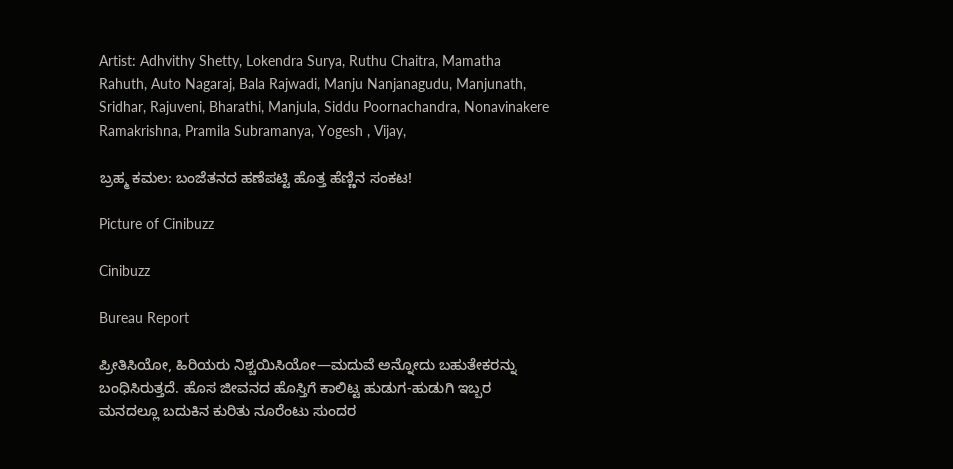Artist: Adhvithy Shetty, Lokendra Surya, Ruthu Chaitra, Mamatha Rahuth, Auto Nagaraj, Bala Rajwadi, Manju Nanjanagudu, Manjunath, Sridhar, Rajuveni, Bharathi, Manjula, Siddu Poornachandra, Nonavinakere Ramakrishna, Pramila Subramanya, Yogesh , Vijay,

ಬ್ರಹ್ಮ ಕಮಲ: ಬಂಜೆತನದ ಹಣೆಪಟ್ಟಿ ಹೊತ್ತ ಹೆಣ್ಣಿನ ಸಂಕಟ!

Picture of Cinibuzz

Cinibuzz

Bureau Report

ಪ್ರೀತಿಸಿಯೋ, ಹಿರಿಯರು ನಿಶ್ಚಯಿಸಿಯೋ—ಮದುವೆ ಅನ್ನೋದು ಬಹುತೇಕರನ್ನು ಬಂಧಿಸಿರುತ್ತದೆ. ಹೊಸ ಜೀವನದ ಹೊಸ್ತಿಗೆ ಕಾಲಿಟ್ಟ ಹುಡುಗ-ಹುಡುಗಿ ಇಬ್ಬರ ಮನದಲ್ಲೂ ಬದುಕಿನ ಕುರಿತು ನೂರೆಂಟು ಸುಂದರ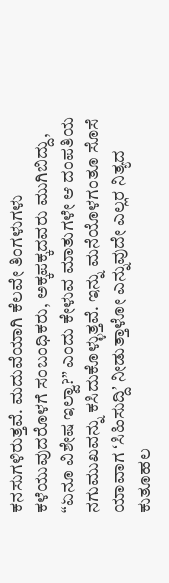ಕನಸುಗಳಿರುತ್ತವೆ. ಮದುವೆಯಾಗಿ ಕೆಲವೇ ತಿಂಗಳುಗಳು ಕಳೆಯುವುದರೊಳಗೆ ಸಂಬಂಧಿಕರು, ಅಕ್ಕಪಕ್ಕದವರು ಮುಗಿಬಿದ್ದು, “ಏನೂ ವಿಶೇಷ ಇಲ್ವಾ?” ಎಂದು ಕೇಳುವ ಮಾತುಗಳೇ ಆ ದಂಪತಿಯ ನಗುಮುಖವನ್ನು ಕಸಿದುಕೊಳ್ಳುತ್ತವೆ. ಇನ್ನು ಮನೆಯೊಳಗಂತೂ ಸೊಸೆ ಯಾವಾಗ ʻಸಿಹಿಸುದ್ದಿʼ ನೀಡುತ್ತಾಳೋ ಎನ್ನುವುದೇ ಎಲ್ಲರ ನಿತ್ಯದ ಕುತೂಹಲ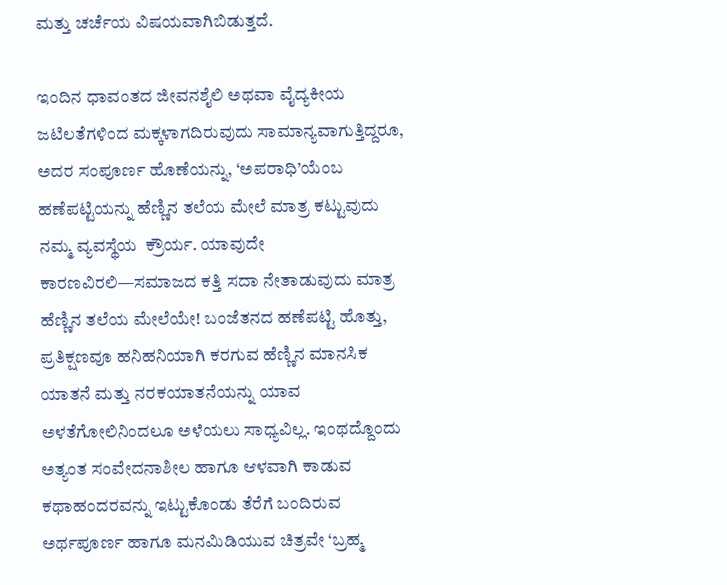ಮತ್ತು ಚರ್ಚೆಯ ವಿಷಯವಾಗಿಬಿಡುತ್ತದೆ.

ಇಂದಿನ ಧಾವಂತದ ಜೀವನಶೈಲಿ ಅಥವಾ ವೈದ್ಯಕೀಯ ಜಟಿಲತೆಗಳಿಂದ ಮಕ್ಕಳಾಗದಿರುವುದು ಸಾಮಾನ್ಯವಾಗುತ್ತಿದ್ದರೂ, ಅದರ ಸಂಪೂರ್ಣ ಹೊಣೆಯನ್ನು, ‘ಅಪರಾಧಿ’ಯೆಂಬ ಹಣೆಪಟ್ಟಿಯನ್ನು ಹೆಣ್ಣಿನ ತಲೆಯ ಮೇಲೆ ಮಾತ್ರ ಕಟ್ಟುವುದು ನಮ್ಮ ವ್ಯವಸ್ಥೆಯ  ಕ್ರೌರ್ಯ. ಯಾವುದೇ ಕಾರಣವಿರಲಿ—ಸಮಾಜದ ಕತ್ತಿ ಸದಾ ನೇತಾಡುವುದು ಮಾತ್ರ ಹೆಣ್ಣಿನ ತಲೆಯ ಮೇಲೆಯೇ! ಬಂಜೆತನದ ಹಣೆಪಟ್ಟಿ ಹೊತ್ತು, ಪ್ರತಿಕ್ಷಣವೂ ಹನಿಹನಿಯಾಗಿ ಕರಗುವ ಹೆಣ್ಣಿನ ಮಾನಸಿಕ ಯಾತನೆ ಮತ್ತು ನರಕಯಾತನೆಯನ್ನು ಯಾವ ಅಳತೆಗೋಲಿನಿಂದಲೂ ಅಳೆಯಲು ಸಾಧ್ಯವಿಲ್ಲ. ಇಂಥದ್ದೊಂದು ಅತ್ಯಂತ ಸಂವೇದನಾಶೀಲ ಹಾಗೂ ಆಳವಾಗಿ ಕಾಡುವ ಕಥಾಹಂದರವನ್ನು ಇಟ್ಟುಕೊಂಡು ತೆರೆಗೆ ಬಂದಿರುವ ಅರ್ಥಪೂರ್ಣ ಹಾಗೂ ಮನಮಿಡಿಯುವ ಚಿತ್ರವೇ ‘ಬ್ರಹ್ಮ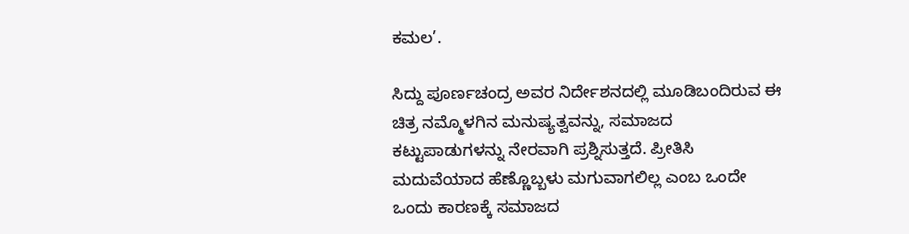ಕಮಲ’.

ಸಿದ್ದು ಪೂರ್ಣಚಂದ್ರ ಅವರ ನಿರ್ದೇಶನದಲ್ಲಿ ಮೂಡಿಬಂದಿರುವ ಈ ಚಿತ್ರ ನಮ್ಮೊಳಗಿನ ಮನುಷ್ಯತ್ವವನ್ನು, ಸಮಾಜದ ಕಟ್ಟುಪಾಡುಗಳನ್ನು ನೇರವಾಗಿ ಪ್ರಶ್ನಿಸುತ್ತದೆ. ಪ್ರೀತಿಸಿ ಮದುವೆಯಾದ ಹೆಣ್ಣೊಬ್ಬಳು ಮಗುವಾಗಲಿಲ್ಲ ಎಂಬ ಒಂದೇ ಒಂದು ಕಾರಣಕ್ಕೆ ಸಮಾಜದ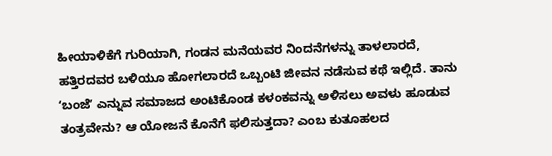ಹೀಯಾಳಿಕೆಗೆ ಗುರಿಯಾಗಿ, ಗಂಡನ ಮನೆಯವರ ನಿಂದನೆಗಳನ್ನು ತಾಳಲಾರದೆ, ಹತ್ತಿರದವರ ಬಳಿಯೂ ಹೋಗಲಾರದೆ ಒಬ್ಬಂಟಿ ಜೀವನ ನಡೆಸುವ ಕಥೆ ಇಲ್ಲಿದೆ. ತಾನು ʻಬಂಜೆʼ ಎನ್ನುವ ಸಮಾಜದ ಅಂಟಿಕೊಂಡ ಕಳಂಕವನ್ನು ಅಳಿಸಲು ಅವಳು ಹೂಡುವ ತಂತ್ರವೇನು? ಆ ಯೋಜನೆ ಕೊನೆಗೆ ಫಲಿಸುತ್ತದಾ? ಎಂಬ ಕುತೂಹಲದ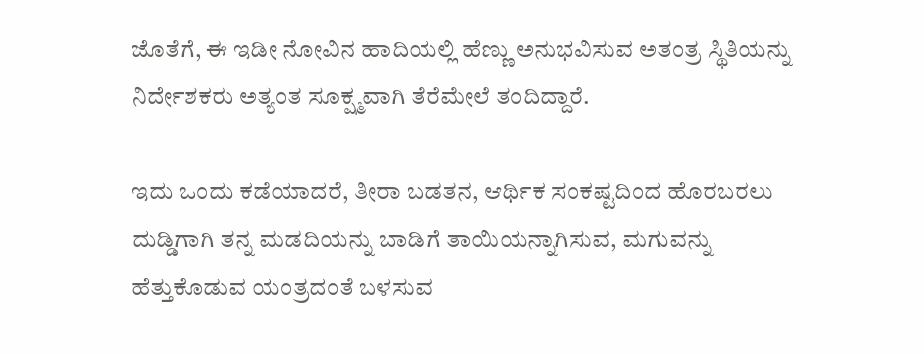ಜೊತೆಗೆ, ಈ ಇಡೀ ನೋವಿನ ಹಾದಿಯಲ್ಲಿ ಹೆಣ್ಣು ಅನುಭವಿಸುವ ಅತಂತ್ರ ಸ್ಥಿತಿಯನ್ನು ನಿರ್ದೇಶಕರು ಅತ್ಯಂತ ಸೂಕ್ಷ್ಮವಾಗಿ ತೆರೆಮೇಲೆ ತಂದಿದ್ದಾರೆ.

ಇದು ಒಂದು ಕಡೆಯಾದರೆ, ತೀರಾ ಬಡತನ, ಆರ್ಥಿಕ ಸಂಕಷ್ಟದಿಂದ ಹೊರಬರಲು ದುಡ್ಡಿಗಾಗಿ ತನ್ನ ಮಡದಿಯನ್ನು ಬಾಡಿಗೆ ತಾಯಿಯನ್ನಾಗಿಸುವ, ಮಗುವನ್ನು ಹೆತ್ತುಕೊಡುವ ಯಂತ್ರದಂತೆ ಬಳಸುವ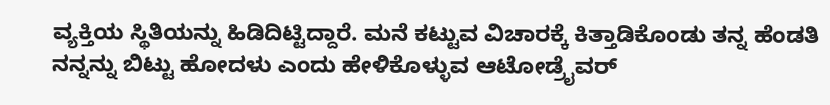ವ್ಯಕ್ತಿಯ ಸ್ಥಿತಿಯನ್ನು ಹಿಡಿದಿಟ್ಟಿದ್ದಾರೆ. ಮನೆ ಕಟ್ಟುವ ವಿಚಾರಕ್ಕೆ ಕಿತ್ತಾಡಿಕೊಂಡು ತನ್ನ ಹೆಂಡತಿ ನನ್ನನ್ನು ಬಿಟ್ಟು ಹೋದಳು ಎಂದು ಹೇಳಿಕೊಳ್ಳುವ ಆಟೋಡ್ರೈವರ್‌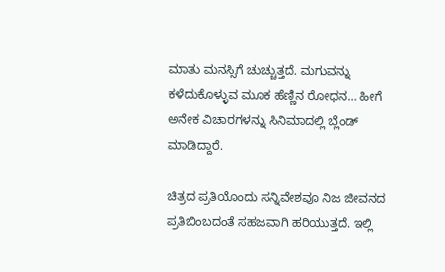ಮಾತು ಮನಸ್ಸಿಗೆ ಚುಚ್ಚುತ್ತದೆ. ಮಗುವನ್ನು ಕಳೆದುಕೊಳ್ಳುವ ಮೂಕ ಹೆಣ್ಣಿನ ರೋಧನ… ಹೀಗೆ ಅನೇಕ ವಿಚಾರಗಳನ್ನು ಸಿನಿಮಾದಲ್ಲಿ ಬ್ಲೆಂಡ್‌ ಮಾಡಿದ್ದಾರೆ.

ಚಿತ್ರದ ಪ್ರತಿಯೊಂದು ಸನ್ನಿವೇಶವೂ ನಿಜ ಜೀವನದ ಪ್ರತಿಬಿಂಬದಂತೆ ಸಹಜವಾಗಿ ಹರಿಯುತ್ತದೆ. ಇಲ್ಲಿ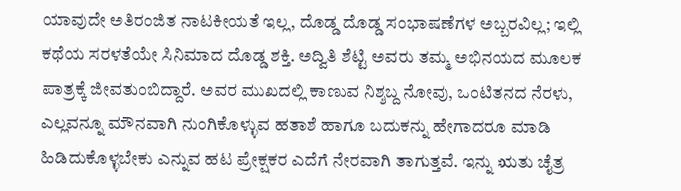ಯಾವುದೇ ಅತಿರಂಜಿತ ನಾಟಕೀಯತೆ ಇಲ್ಲ, ದೊಡ್ಡ ದೊಡ್ಡ ಸಂಭಾಷಣೆಗಳ ಅಬ್ಬರವಿಲ್ಲ; ಇಲ್ಲಿ ಕಥೆಯ ಸರಳತೆಯೇ ಸಿನಿಮಾದ ದೊಡ್ಡ ಶಕ್ತಿ. ಅದ್ವಿತಿ ಶೆಟ್ಟಿ ಅವರು ತಮ್ಮ ಅಭಿನಯದ ಮೂಲಕ ಪಾತ್ರಕ್ಕೆ ಜೀವತುಂಬಿದ್ದಾರೆ. ಅವರ ಮುಖದಲ್ಲಿ ಕಾಣುವ ನಿಶ್ಶಬ್ದ ನೋವು, ಒಂಟಿತನದ ನೆರಳು, ಎಲ್ಲವನ್ನೂ ಮೌನವಾಗಿ ನುಂಗಿಕೊಳ್ಳುವ ಹತಾಶೆ ಹಾಗೂ ಬದುಕನ್ನು ಹೇಗಾದರೂ ಮಾಡಿ ಹಿಡಿದುಕೊಳ್ಳಬೇಕು ಎನ್ನುವ ಹಟ ಪ್ರೇಕ್ಷಕರ ಎದೆಗೆ ನೇರವಾಗಿ ತಾಗುತ್ತವೆ. ಇನ್ನು ಋತು ಚೈತ್ರ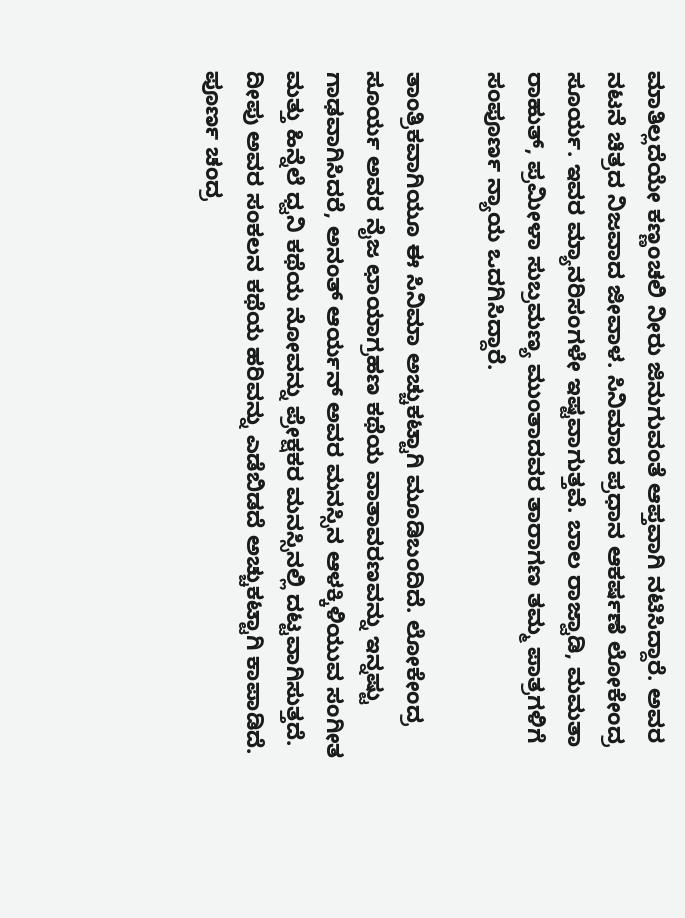ಮಾತಿಲ್ಲದೆಯೇ ಕಣ್ಣಂಚಲಿ ನೀರು ಜಿನುಗುವಂತೆ ಆಪ್ತವಾಗಿ ನಟಿಸಿದ್ದಾರೆ. ಅವರ ನಟನೆ ಚಿತ್ರದ ನಿಜವಾದ ಜೀವಾಳ. ಸಿನಿಮಾದ ಪ್ರಧಾನ ಆಕರ್ಷಣೆ ಲೋಕೇಂದ್ರ ಸೂರ್ಯ. ಇವರ ಮ್ಯಾನರಿಸಂಗಳೇ ಇಷ್ಟವಾಗುತ್ತವೆ. ಬಾಲ ರಾಜ್ವಾಡಿ, ಮಮತಾ ರಾಹುತ್, ಪ್ರಮೀಳಾ ಸುಬ್ರಮಣ್ಯ ಮುಂತಾದವರ ತಾರಾಗಣ ತಮ್ಮ ಪಾತ್ರಗಳಿಗೆ ಸಂಪೂರ್ಣ ನ್ಯಾಯ ಒದಗಿಸಿದ್ದಾರೆ.

ತಾಂತ್ರಿಕವಾಗಿಯೂ ಈ ಸಿನಿಮಾ ಅಚ್ಚುಕಟ್ಟಾಗಿ ಮೂಡಿಬಂದಿದೆ. ಲೋಕೇಂದ್ರ ಸೂರ್ಯ ಅವರ ನೈಜ ಛಾಯಾಗ್ರಹಣ ಕಥೆಯ ವಾತಾವರಣವನ್ನು ಇನ್ನಷ್ಟು ಗಾಢವಾಗಿಸಿದರೆ, ಅನಂತ್ ಆರ್ಯನ್ ಅವರ ಮನಸ್ಸಿನ ಆಳಕ್ಕಿಳಿಯುವ ಸಂಗೀತ ಮತ್ತು ಹಿನ್ನೆಲೆ ಧ್ವನಿ ಕಥೆಯ ನೋವನ್ನು ಪ್ರೇಕ್ಷಕರ ಮನಸ್ಸಿನಲ್ಲಿ ದಟ್ಟವಾಗಿಸುತ್ತದೆ. ದೀಪು ಅವರ ಸಂಕಲನ ಕಥೆಯ ಹರಿವನ್ನು ಎಡೆಬಿಡದೆ ಅಚ್ಚುಕಟ್ಟಾಗಿ ಕಾಪಾಡಿದೆ. ಪೂರ್ಣ ಚಂದ್ರ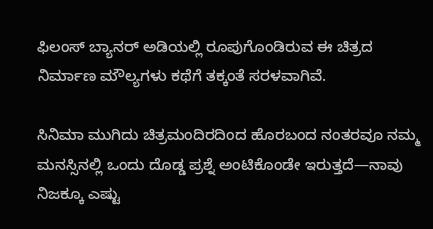ಫಿಲಂಸ್ ಬ್ಯಾನರ್ ಅಡಿಯಲ್ಲಿ ರೂಪುಗೊಂಡಿರುವ ಈ ಚಿತ್ರದ ನಿರ್ಮಾಣ ಮೌಲ್ಯಗಳು ಕಥೆಗೆ ತಕ್ಕಂತೆ ಸರಳವಾಗಿವೆ.

ಸಿನಿಮಾ ಮುಗಿದು ಚಿತ್ರಮಂದಿರದಿಂದ ಹೊರಬಂದ ನಂತರವೂ ನಮ್ಮ ಮನಸ್ಸಿನಲ್ಲಿ ಒಂದು ದೊಡ್ಡ ಪ್ರಶ್ನೆ ಅಂಟಿಕೊಂಡೇ ಇರುತ್ತದೆ—ನಾವು ನಿಜಕ್ಕೂ ಎಷ್ಟು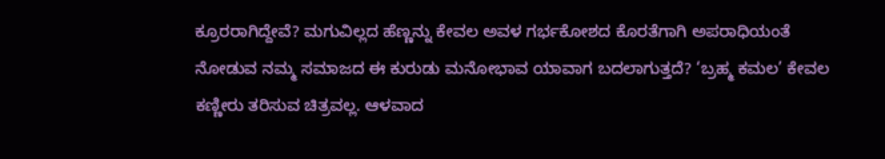ಕ್ರೂರರಾಗಿದ್ದೇವೆ? ಮಗುವಿಲ್ಲದ ಹೆಣ್ಣನ್ನು ಕೇವಲ ಅವಳ ಗರ್ಭಕೋಶದ ಕೊರತೆಗಾಗಿ ಅಪರಾಧಿಯಂತೆ ನೋಡುವ ನಮ್ಮ ಸಮಾಜದ ಈ ಕುರುಡು ಮನೋಭಾವ ಯಾವಾಗ ಬದಲಾಗುತ್ತದೆ? ‘ಬ್ರಹ್ಮ ಕಮಲ’ ಕೇವಲ ಕಣ್ಣೀರು ತರಿಸುವ ಚಿತ್ರವಲ್ಲ. ಆಳವಾದ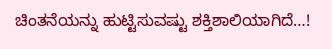ಚಿಂತನೆಯನ್ನು ಹುಟ್ಟಿಸುವಷ್ಟು ಶಕ್ತಿಶಾಲಿಯಾಗಿದೆ…!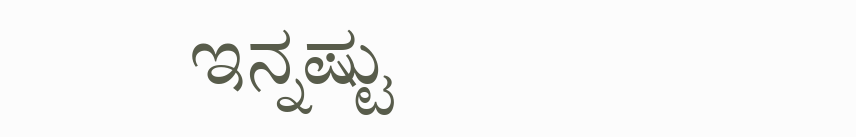ಇನ್ನಷ್ಟು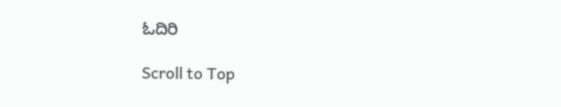ಓದಿರಿ

Scroll to Top